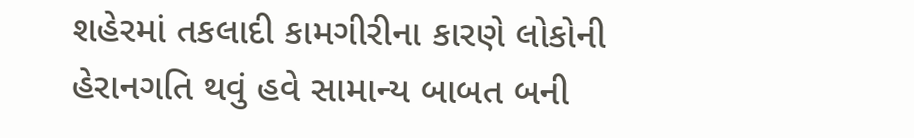શહેરમાં તકલાદી કામગીરીના કારણે લોકોની હેરાનગતિ થવું હવે સામાન્ય બાબત બની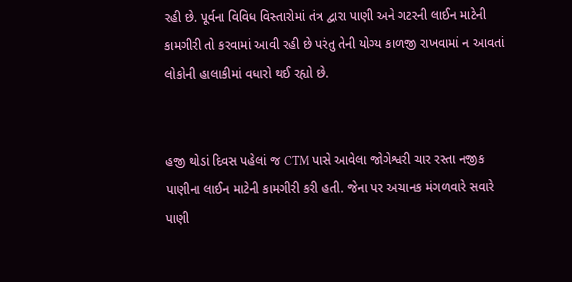રહી છે. પૂર્વના વિવિધ વિસ્તારોમાં તંત્ર દ્વારા પાણી અને ગટરની લાઈન માટેની કામગીરી તો કરવામાં આવી રહી છે પરંતુ તેની યોગ્ય કાળજી રાખવામાં ન આવતાં લોકોની હાલાકીમાં વધારો થઈ રહ્યો છે.


હજી થોડાં દિવસ પહેલાં જ CTM પાસે આવેલા જોગેશ્વરી ચાર રસ્તા નજીક પાણીના લાઈન માટેની કામગીરી કરી હતી. જેના પર અચાનક મંગળવારે સવારે પાણી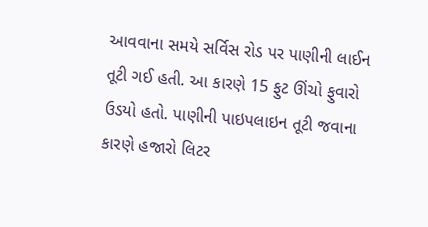આવવાના સમયે સર્વિસ રોડ પર પાણીની લાઈન તૂટી ગઈ હતી. આ કારણે 15 ફુટ ઊંચો ફુવારો ઉડયો હતો. પાણીની પાઇપલાઇન તૂટી જવાના કારણે હજારો લિટર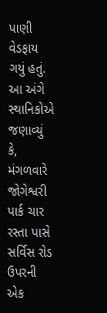પાણી વેડફાય ગયું હતું. આ અંગે સ્થાનિકોએ જણાવ્યું કે, મંગળવારે જોગેશ્વરી પાર્ક ચાર રસ્તા પાસે સર્વિસ રોડ ઉપરની એક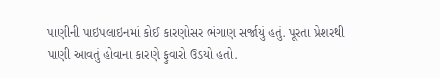પાણીની પાઇપલાઇનમાં કોઈ કારણોસર ભંગાણ સર્જાયું હતું. પૂરતા પ્રેશરથી પાણી આવતું હોવાના કારણે ફુવારો ઉડયો હતો.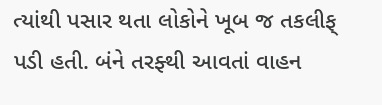ત્યાંથી પસાર થતા લોકોને ખૂબ જ તકલીફ્ પડી હતી. બંને તરફ્થી આવતાં વાહન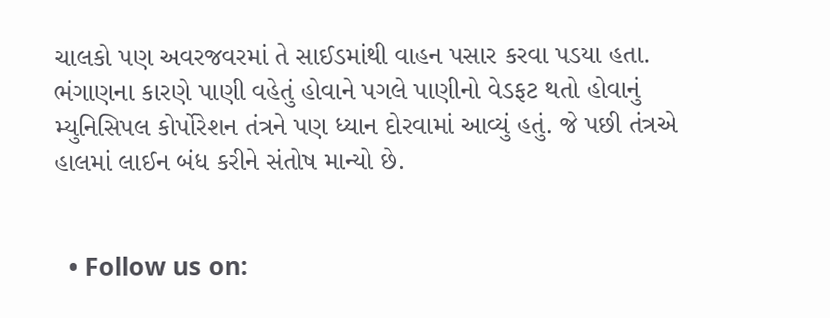ચાલકો પણ અવરજવરમાં તે સાઈડમાંથી વાહન પસાર કરવા પડયા હતા. ભંગાણના કારણે પાણી વહેતું હોવાને પગલે પાણીનો વેડફટ થતો હોવાનું મ્યુનિસિપલ કોર્પોરેશન તંત્રને પણ ધ્યાન દોરવામાં આવ્યું હતું. જે પછી તંત્રએ હાલમાં લાઈન બંધ કરીને સંતોષ માન્યો છે.


  • Follow us on: